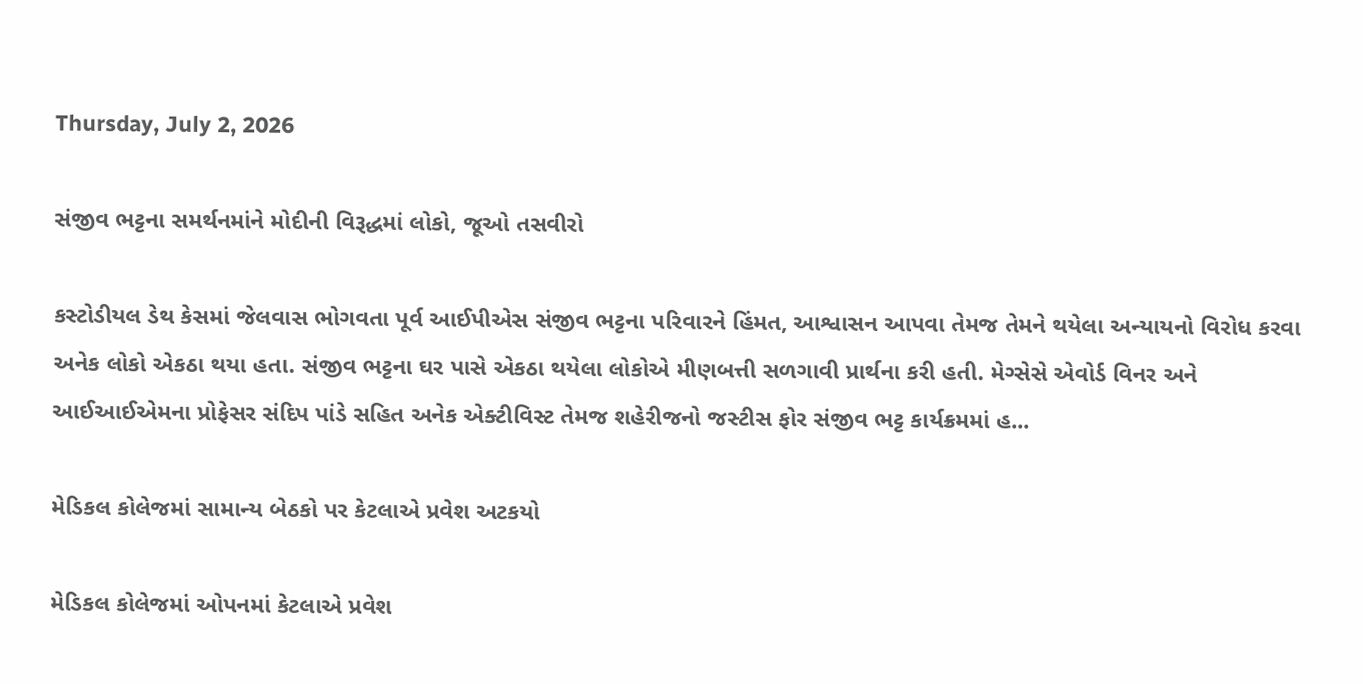Thursday, July 2, 2026

સંજીવ ભટ્ટના સમર્થનમાંને મોદીની વિરૂદ્ધમાં લોકો, જૂઓ તસવીરો

કસ્ટોડીયલ ડેથ કેસમાં જેલવાસ ભોગવતા પૂર્વ આઈપીએસ સંજીવ ભટ્ટના પરિવારને હિંમત, આશ્વાસન આપવા તેમજ તેમને થયેલા અન્યાયનો વિરોધ કરવા અનેક લોકો એકઠા થયા હતા. સંજીવ ભટ્ટના ઘર પાસે એકઠા થયેલા લોકોએ મીણબત્તી સળગાવી પ્રાર્થના કરી હતી. મેગ્સેસે એવોર્ડ વિનર અને આઈઆઈએમના પ્રોફેસર સંદિપ પાંડે સહિત અનેક એક્ટીવિસ્ટ તેમજ શહેરીજનો જસ્ટીસ ફોર સંજીવ ભટ્ટ કાર્યક્રમમાં હ...

મેડિકલ કોલેજમાં સામાન્ય બેઠકો પર કેટલાએ પ્રવેશ અટકયો

મેડિકલ કોલેજમાં ઓપનમાં કેટલાએ પ્રવેશ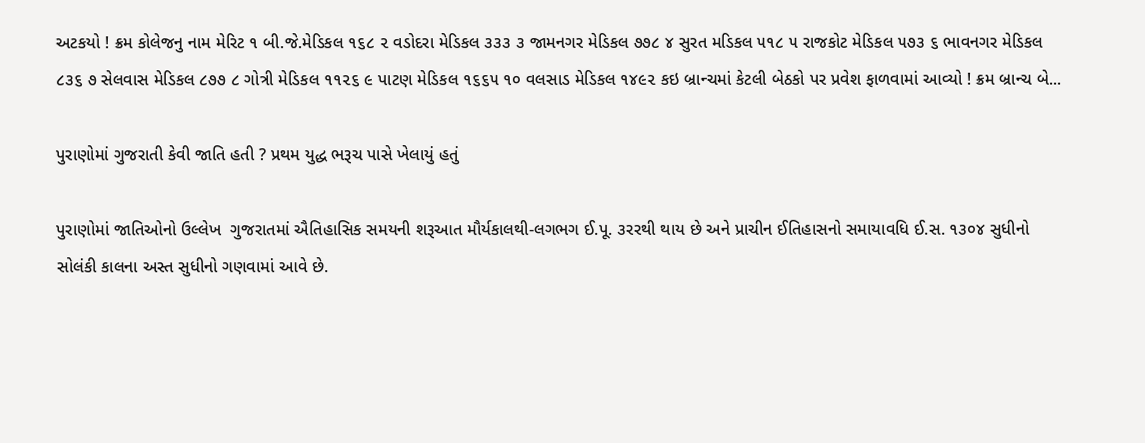અટકયો ! ક્રમ કોલેજનુ નામ મેરિટ ૧ બી.જે.મેડિકલ ૧૬૮ ૨ વડોદરા મેડિકલ ૩૩૩ ૩ જામનગર મેડિકલ ૭૭૮ ૪ સુરત મડિકલ ૫૧૮ ૫ રાજકોટ મેડિકલ ૫૭૩ ૬ ભાવનગર મેડિકલ ૮૩૬ ૭ સેલવાસ મેડિકલ ૮૭૭ ૮ ગોત્રી મેડિકલ ૧૧૨૬ ૯ પાટણ મેડિકલ ૧૬૬૫ ૧૦ વલસાડ મેડિકલ ૧૪૯૨ કઇ બ્રાન્ચમાં કેટલી બેઠકો પર પ્રવેશ ફાળવામાં આવ્યો ! ક્રમ બ્રાન્ચ બે...

પુરાણોમાં ગુજરાતી કેવી જાતિ હતી ? પ્રથમ યુદ્ધ ભરૂચ પાસે ખેલાયું હતું

પુરાણોમાં જાતિઓનો ઉલ્લેખ  ગુજરાતમાં ઐતિહાસિક સમયની શરૂઆત મૌર્યકાલથી-લગભગ ઈ.પૂ. ૩રરથી થાય છે અને પ્રાચીન ઈતિહાસનો સમાયા‌વધિ ઈ.સ. ૧૩૦૪ સુધીનો સોલંકી કાલના અસ્ત સુધીનો ગણવામાં આવે છે.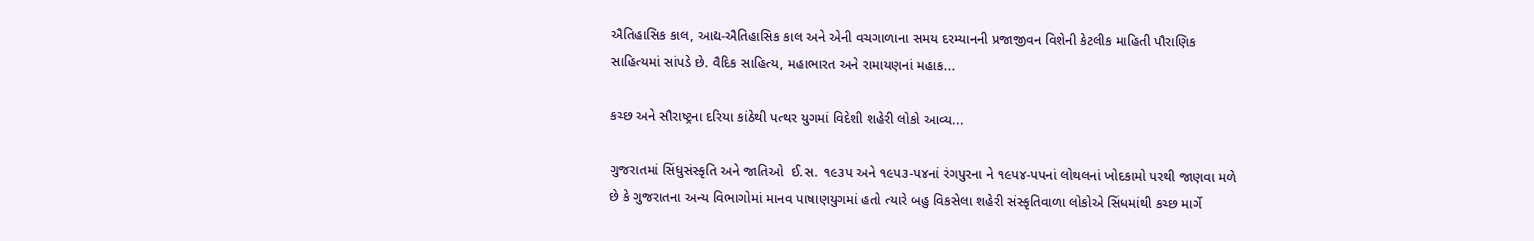ઐતિ‌હાસિક કાલ, આદ્ય-ઐતિહાસિક કાલ અને એની વચગાળાના સમય દરમ્યાનની પ્રજાજીવન વિશેની કેટલીક માહિતી પૌરાણિક સાહિત્યમાં સાંપડે છે. વૈદિક સાહિત્ય, મહાભારત અને રામાયણનાં મહાક...

કચ્છ અને સૌરાષ્ટ્રના દરિયા કાંઠેથી પત્થર યુગમાં વિદેશી શહેરી લોકો આવ્ય...

ગુજરાતમાં સિંધુસંસ્કૃતિ અને જાતિઓ  ઈ.સ. ૧૯૩પ અને ૧૯પ૩-પ૪નાં રંગપુરના ને ૧૯પ૪-પપનાં લોથલનાં ખોદકામો પરથી જાણવા મળે છે કે ગુજરાતના અન્ય વિભાગોમાં માનવ પાષાણયુગમાં હતો ત્યારે બહુ વિકસેલા શહેરી સંસ્કૃતિવાળા લોકોએ સિંધમાંથી કચ્છ માર્ગે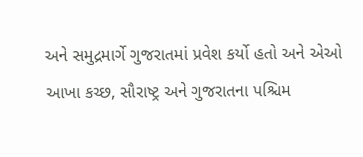અને સમુદ્રમાર્ગે ગુજરાતમાં પ્રવેશ કર્યો હતો અને એઓ આખા કચ્છ, સૌરાષ્ટ્ર અને ગુજરાતના પશ્ચિમ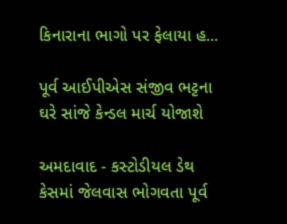કિનારાના ભાગો પર ફેલાયા હ...

પૂર્વ આઈપીએસ સંજીવ ભટ્ટના ઘરે સાંજે કેન્ડલ માર્ચ યોજાશે

અમદાવાદ - કસ્ટોડીયલ ડેથ કેસમાં જેલવાસ ભોગવતા પૂર્વ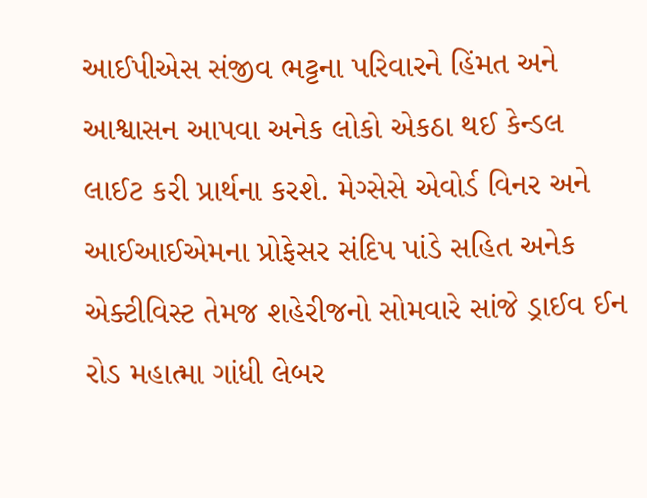આઈપીએસ સંજીવ ભટ્ટના પરિવારને હિંમત અને આશ્વાસન આપવા અનેક લોકો એકઠા થઈ કેન્ડલ લાઈટ કરી પ્રાર્થના કરશે. મેગ્સેસે એવોર્ડ વિનર અને આઈઆઈએમના પ્રોફેસર સંદિપ પાંડે સહિત અનેક એક્ટીવિસ્ટ તેમજ શહેરીજનો સોમવારે સાંજે ડ્રાઈવ ઈન રોડ મહાત્મા ગાંધી લેબર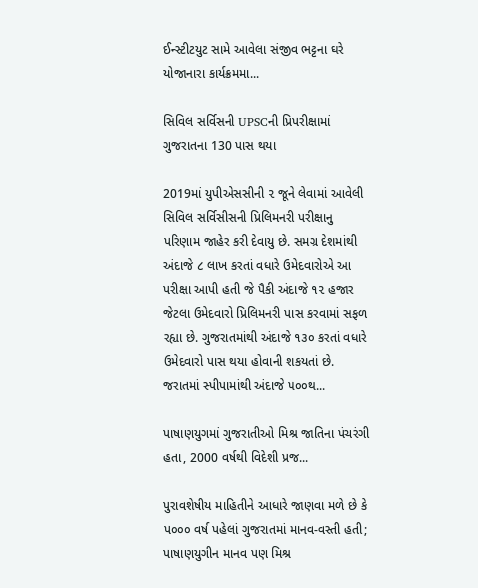ઈન્સ્ટીટયુટ સામે આવેલા સંજીવ ભટ્ટના ઘરે યોજાનારા કાર્યક્રમમા...

સિવિલ સર્વિસની UPSCની પ્રિપરીક્ષામાં ગુજરાતના 130 પાસ થયા

2019માં યુપીએસસીની ૨ જૂને લેવામાં આવેલી સિવિલ સર્વિસીસની પ્રિલિમનરી પરીક્ષાનુ પરિણામ જાહેર કરી દેવાયુ છે. સમગ્ર દેશમાંથી અંદાજે ૮ લાખ કરતાં વધારે ઉમેદવારોએ આ પરીક્ષા આપી હતી જે પૈકી અંદાજે ૧૨ હજાર જેટલા ઉમેદવારો પ્રિલિમનરી પાસ કરવામાં સફળ રહ્યા છે. ગુજરાતમાંથી અંદાજે ૧૩૦ કરતાં વધારે ઉમેદવારો પાસ થયા હોવાની શકયતાં છે. જરાતમાં સ્પીપામાંથી અંદાજે ૫૦૦થ...

પાષાણયુગમાં ગુજરાતીઓ મિશ્ર જાતિના પંચરંગી હતા, 2000 વર્ષથી વિદેશી પ્રજ...

પુરાવશેષીય માહિતીને આધારે જાણવા મળે છે કે પ૦૦૦ વર્ષ પહેલાં ગુજરાતમાં માનવ-વસ્તી હતી; પાષાણયુગીન માનવ પણ મિશ્ર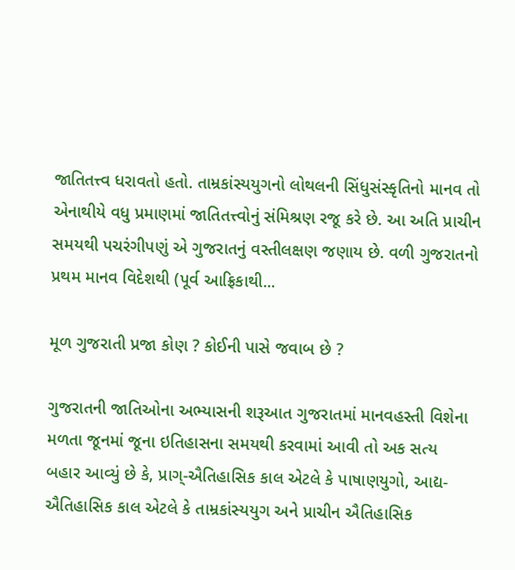જાતિતત્ત્વ ધરાવતો હતો. તામ્રકાંસ્યયુગનો લોથલની સિંધુસંસ્કૃતિનો માનવ તો એનાથીયે વધુ પ્રમાણમાં જાતિતત્ત્વોનું સંમિશ્રણ રજૂ કરે છે. આ અતિ પ્રાચીન સમયથી પચરંગીપણું એ ગુજરાતનું વસ્તીલક્ષણ જણાય છે. વળી ગુજરાતનો પ્રથમ માનવ વિદેશથી (પૂર્વ આફ્રિકાથી...

મૂળ ગુજરાતી પ્રજા કોણ ? કોઈની પાસે જવાબ છે ?

ગુજરાતની જાતિઓના અભ્યાસની શરૂઆત ગુજરાતમાં માનવહસ્તી વિશેના મળતા જૂનમાં જૂના ઇતિહાસના સમયથી કરવામાં આવી તો અક સત્ય બહાર આવ્યું છે કે, પ્રાગ્-ઐતિહાસિક કાલ એટલે કે પાષાણયુગો, આદ્ય-ઐતિહાસિક કાલ એટલે કે તામ્રકાંસ્યયુગ અને પ્રાચીન ઐતિહાસિક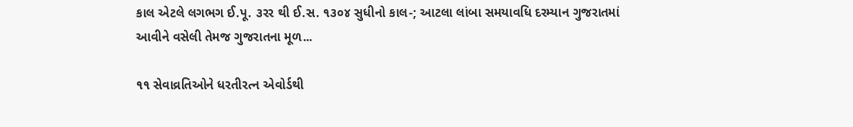કાલ એટલે લગભગ ઈ.પૂ. ૩રર થી ઈ.સ. ૧૩૦૪ સુધીનો કાલ-; આટલા લાંબા સમયાવધિ દરમ્યાન ગુજરાતમાં આવીને વસેલી તેમજ ગુજરાતના મૂળ...

૧૧ સેવાવ્રતિઓને ધરતીરત્ન એવોર્ડથી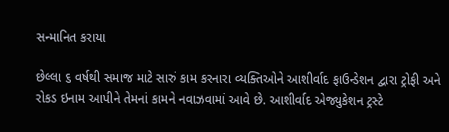સન્માનિત કરાયા

છેલ્લા ૬ વર્ષથી સમાજ માટે સારું કામ કરનારા વ્યક્તિઓને આશીર્વાદ ફાઉન્ડેશન દ્વારા ટ્રોફી અને રોકડ ઇનામ આપીને તેમનાં કામને નવાઝવામાં આવે છે. આશીર્વાદ એજ્યુકેશન ટ્રસ્ટે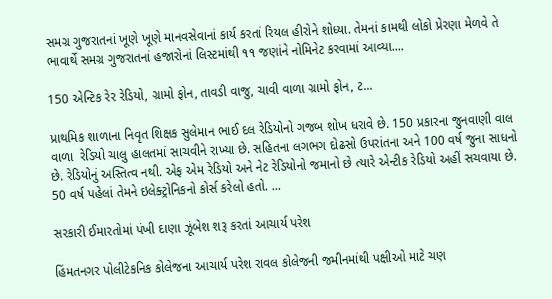સમગ્ર ગુજરાતનાં ખૂણે ખૂણે માનવસેવાનાં કાર્ય કરતાં રિયલ હીરોને શોધ્યા. તેમનાં કામથી લોકો પ્રેરણા મેળવે તે ભાવાર્થે સમગ્ર ગુજરાતનાં હજારોનાં લિસ્ટમાંથી ૧૧ જણાંને નોમિનેટ કરવામાં આવ્યા....

150 એન્ટિક રેર રેડિયો, ગ્રામો ફોન, તાવડી વાજુ, ચાવી વાળા ગ્રામો ફોન, ટ...

પ્રાથમિક શાળાના નિવૃત શિક્ષક સુલેમાન ભાઈ દલ રેડિયોનો ગજબ શોખ ધરાવે છે. 150 પ્રકારના જુનવાણી વાલ વાળા  રેડિયો ચાલુ હાલતમાં સાચવીને રાખ્યા છે. સહિતના લગભગ દોઢસો ઉપરાંતના અને 100 વર્ષ જુના સાધનો છે. રેડિયોનું અસ્તિત્વ નથી. એફ એમ રેડિયો અને નેટ રેડિયોનો જમાનો છે ત્યારે એન્ટીક રેડિયો અહીં સચવાયા છે. 50 વર્ષ પહેલાં તેમને ઇલેક્ટ્રોનિકનો કોર્સ કરેલો હતો. ...

સરકારી ઈમારતોમાં પંખી દાણા ઝૂંબેશ શરૂ કરતાં આચાર્ય પરેશ

હિંમતનગર પોલીટેકનિક કોલેજના આચાર્ય પરેશ રાવલ કોલેજની જમીનમાંથી પક્ષીઓ માટે ચણ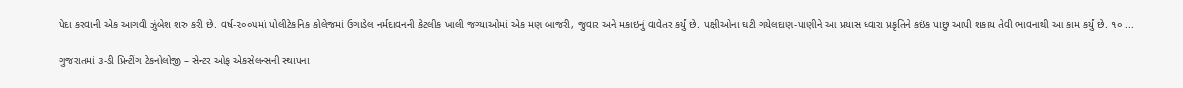પેદા કરવાની એક આગવી ઝુંબેશ શરુ કરી છે. વર્ષ-૨૦૦૫માં પોલીટેકનિક કોલેજમાં ઉગાડેલ નર્મદાવનની કેટલીક ખાલી જગ્યાઓમાં એક મણ બાજરી, જુવાર અને મકાઇનું વાવેતર કર્યું છે. પક્ષીઓના ઘટી ગયેલદાણ-પાણીને આ પ્રયાસ ધ્વારા પ્રકૃતિને કઇંક પાછુ આપી શકાય તેવી ભાવનાથી આ કામ કર્યું છે. ૧૦ ...

ગુજરાતમાં ૩-ડી પ્રિન્ટીંગ ટેકનોલોજી – સેન્ટર ઓફ એકસેલન્સની સ્થાપના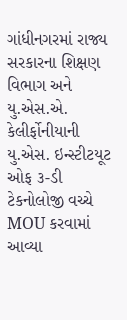ગાંધીનગરમાં રાજ્ય સરકારના શિક્ષણ વિભાગ અને યુ.એસ.એ. કેલીર્ફોનીયાની યુ.એસ. ઇન્સ્ટીટયૂટ ઓફ ૩-ડી ટેકનોલોજી વચ્ચે MOU કરવામાં આવ્યા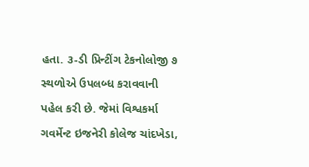હતા. ૩-ડી પ્રિન્ટીંગ ટેકનોલોજી ૭ સ્થળોએ ઉપલબ્ધ કરાવવાની પહેલ કરી છે. જેમાં વિશ્વકર્મા ગવર્મેન્ટ ઇજનેરી કોલેજ ચાંદખેડા,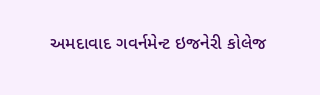અમદાવાદ ગવર્નમેન્ટ ઇજનેરી કોલેજ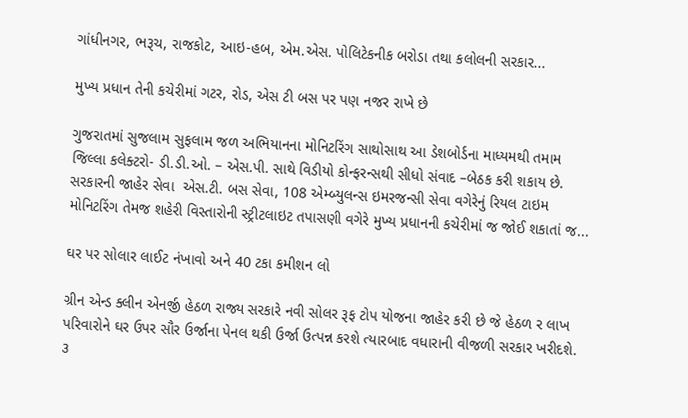ગાંધીનગર, ભરૂચ, રાજકોટ, આઇ-હબ, એમ.એસ. પોલિટેકનીક બરોડા તથા કલોલની સરકાર...

મુખ્ય પ્રધાન તેની કચેરીમાં ગટર, રોડ, એસ ટી બસ પર પણ નજર રાખે છે

ગુજરાતમાં સુજલામ સુફલામ જળ અભિયાનના મોનિટરિંગ સાથોસાથ આ ડેશબોર્ડના માધ્યમથી તમામ જિલ્લા કલેક્ટરો- ડી.ડી.ઓ. – એસ.પી. સાથે વિડીયો કોન્ફરન્સથી સીધો સંવાદ –બેઠક કરી શકાય છે. સરકારની જાહેર સેવા  એસ.ટી. બસ સેવા, 108 એમ્બ્યુલન્સ ઇમરજન્સી સેવા વગેરેનું રિયલ ટાઇમ મોનિટરિંગ તેમજ શહેરી વિસ્તારોની સ્ટ્રીટલાઇટ તપાસણી વગેરે મુખ્ય પ્રધાનની કચેરીમાં જ જોઈ શકાતાં જ...

ઘર પર સોલાર લાઈટ નંખાવો અને 40 ટકા કમીશન લો

ગ્રીન એન્ડ ક્લીન એનર્જી હેઠળ રાજ્ય સરકારે નવી સોલર રૂફ ટોપ યોજના જાહેર કરી છે જે હેઠળ ર લાખ પરિવારોને ઘર ઉપર સૌર ઉર્જાના પેનલ થકી ઉર્જા ઉત્પન્ન કરશે ત્યારબાદ વધારાની વીજળી સરકાર ખરીદશે. ૩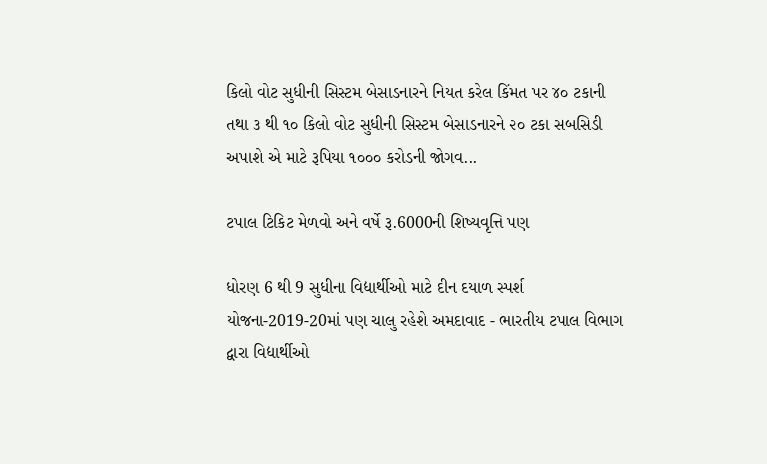કિલો વોટ સુધીની સિસ્ટમ બેસાડનારને નિયત કરેલ કિંમત પર ૪૦ ટકાની તથા ૩ થી ૧૦ કિલો વોટ સુધીની સિસ્ટમ બેસાડનારને ૨૦ ટકા સબસિડી અપાશે એ માટે રૂપિયા ૧૦૦૦ કરોડની જોગવ...

ટપાલ ટિકિટ મેળવો અને વર્ષે રૂ.6000ની શિષ્યવૃત્તિ પણ

ધોરણ 6 થી 9 સુધીના વિદ્યાર્થીઓ માટે દીન દયાળ સ્પર્શ યોજના-2019-20માં પણ ચાલુ રહેશે અમદાવાદ - ભારતીય ટપાલ વિભાગ દ્વારા વિદ્યાર્થીઓ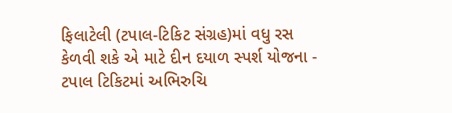ફિલાટેલી (ટપાલ-ટિકિટ સંગ્રહ)માં વધુ રસ કેળવી શકે એ માટે દીન દયાળ સ્પર્શ યોજના - ટપાલ ટિકિટમાં અભિરુચિ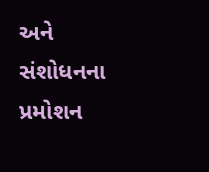અને સંશોધનના પ્રમોશન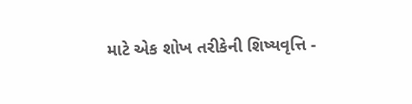માટે એક શોખ તરીકેની શિષ્યવૃત્તિ -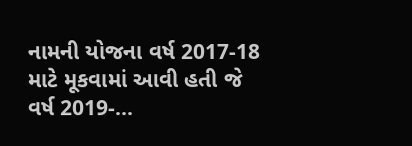નામની યોજના વર્ષ 2017-18 માટે મૂકવામાં આવી હતી જે વર્ષ 2019-...